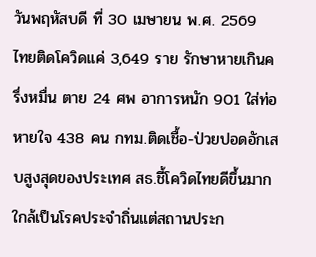วันพฤหัสบดี ที่ 30 เมษายน พ.ศ. 2569
ไทยติดโควิดแค่ 3,649 ราย รักษาหายเกินครึ่งหมื่น ตาย 24 ศพ อาการหนัก 901 ใส่ท่อหายใจ 438 คน กทม.ติดเชื้อ-ป่วยปอดอักเสบสูงสุดของประเทศ สธ.ชี้โควิดไทยดีขึ้นมากใกล้เป็นโรคประจำถิ่นแต่สถานประก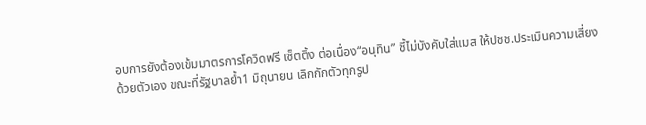อบการยังต้องเข้มมาตรการโควิดฟรี เซ็ตติ้ง ต่อเนื่อง“อนุทิน” ชี้ไม่บังคับใส่แมส ให้ปชช.ประเมินความเสี่ยงด้วยตัวเอง ขณะที่รัฐบาลย้ำ1 มิถุนายน เลิกกักตัวทุกรูป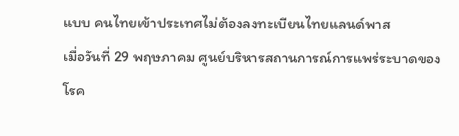แบบ คนไทยเข้าประเทศไม่ต้องลงทะเบียนไทยแลนด์พาส
เมื่อวันที่ 29 พฤษภาคม ศูนย์บริหารสถานการณ์การแพร่ระบาดของโรค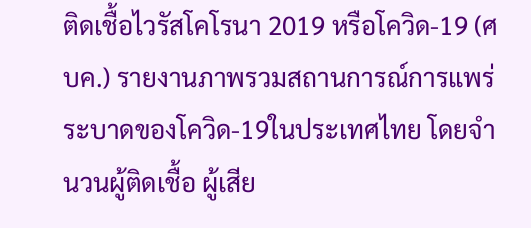ติดเชื้อไวรัสโคโรนา 2019 หรือโควิด-19 (ศบค.) รายงานภาพรวมสถานการณ์การแพร่ระบาดของโควิด-19ในประเทศไทย โดยจำนวนผู้ติดเชื้อ ผู้เสีย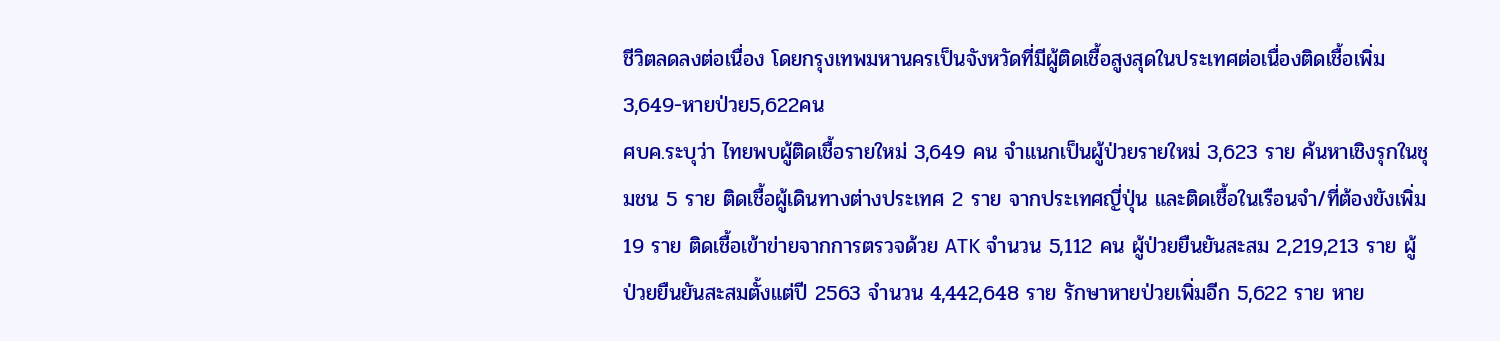ชีวิตลดลงต่อเนื่อง โดยกรุงเทพมหานครเป็นจังหวัดที่มีผู้ติดเชื้อสูงสุดในประเทศต่อเนื่องติดเชื้อเพิ่ม3,649-หายป่วย5,622คน
ศบค.ระบุว่า ไทยพบผู้ติดเชื้อรายใหม่ 3,649 คน จำแนกเป็นผู้ป่วยรายใหม่ 3,623 ราย ค้นหาเชิงรุกในชุมชน 5 ราย ติดเชื้อผู้เดินทางต่างประเทศ 2 ราย จากประเทศญี่ปุ่น และติดเชื้อในเรือนจำ/ที่ต้องขังเพิ่ม 19 ราย ติดเชื้อเข้าข่ายจากการตรวจด้วย ATK จำนวน 5,112 คน ผู้ป่วยยืนยันสะสม 2,219,213 ราย ผู้ป่วยยืนยันสะสมตั้งแต่ปี 2563 จำนวน 4,442,648 ราย รักษาหายป่วยเพิ่มอีก 5,622 ราย หาย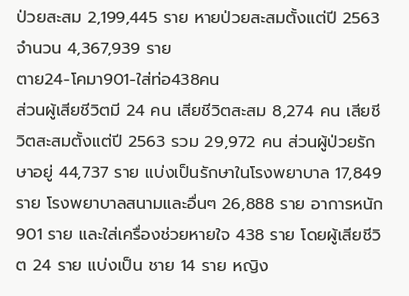ป่วยสะสม 2,199,445 ราย หายป่วยสะสมตั้งแต่ปี 2563 จำนวน 4,367,939 ราย
ตาย24-โคมา901-ใส่ท่อ438คน
ส่วนผู้เสียชีวิตมี 24 คน เสียชีวิตสะสม 8,274 คน เสียชีวิตสะสมตั้งแต่ปี 2563 รวม 29,972 คน ส่วนผู้ป่วยรักษาอยู่ 44,737 ราย แบ่งเป็นรักษาในโรงพยาบาล 17,849 ราย โรงพยาบาลสนามและอื่นๆ 26,888 ราย อาการหนัก 901 ราย และใส่เครื่องช่วยหายใจ 438 ราย โดยผู้เสียชีวิต 24 ราย แบ่งเป็น ชาย 14 ราย หญิง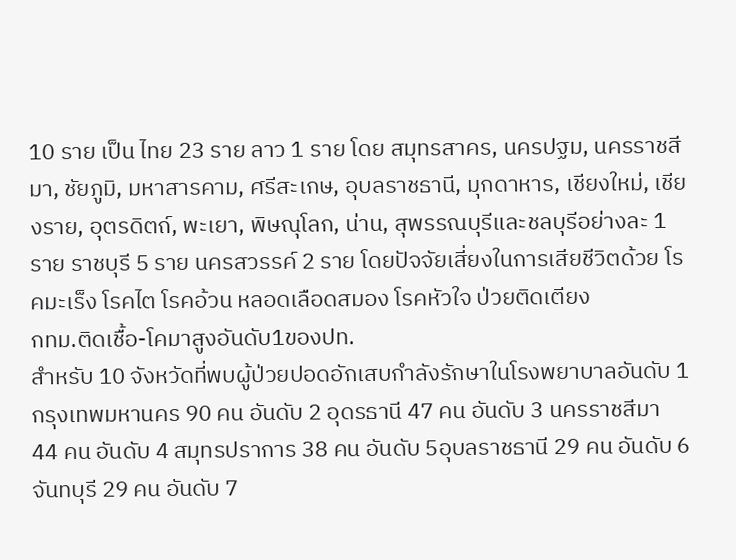10 ราย เป็น ไทย 23 ราย ลาว 1 ราย โดย สมุทรสาคร, นครปฐม, นครราชสีมา, ชัยภูมิ, มหาสารคาม, ศรีสะเกษ, อุบลราชธานี, มุกดาหาร, เชียงใหม่, เชียงราย, อุตรดิตถ์, พะเยา, พิษณุโลก, น่าน, สุพรรณบุรีและชลบุรีอย่างละ 1 ราย ราชบุรี 5 ราย นครสวรรค์ 2 ราย โดยปัจจัยเสี่ยงในการเสียชีวิตด้วย โรคมะเร็ง โรคไต โรคอ้วน หลอดเลือดสมอง โรคหัวใจ ป่วยติดเตียง
กทม.ติดเชื้อ-โคมาสูงอันดับ1ของปท.
สำหรับ 10 จังหวัดที่พบผู้ป่วยปอดอักเสบกำลังรักษาในโรงพยาบาลอันดับ 1 กรุงเทพมหานคร 90 คน อันดับ 2 อุดรธานี 47 คน อันดับ 3 นครราชสีมา 44 คน อันดับ 4 สมุทรปราการ 38 คน อันดับ 5อุบลราชธานี 29 คน อันดับ 6 จันทบุรี 29 คน อันดับ 7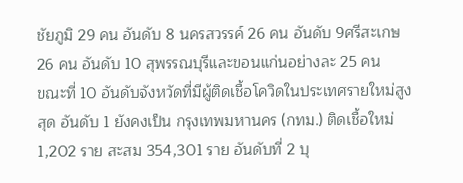ชัยภูมิ 29 คน อันดับ 8 นครสวรรค์ 26 คน อันดับ 9ศรีสะเกษ 26 คน อันดับ 10 สุพรรณบุรีและขอนแก่นอย่างละ 25 คน
ขณะที่ 10 อันดับจังหวัดที่มีผู้ติดเชื้อโควิดในประเทศรายใหม่สูงสุด อันดับ 1 ยังคงเป็น กรุงเทพมหานคร (กทม.) ติดเชื้อใหม่ 1,202 ราย สะสม 354,301 ราย อันดับที่ 2 บุ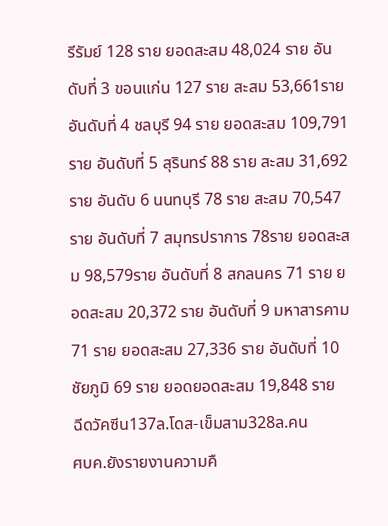รีรัมย์ 128 ราย ยอดสะสม 48,024 ราย อันดับที่ 3 ขอนแก่น 127 ราย สะสม 53,661ราย อันดับที่ 4 ชลบุรี 94 ราย ยอดสะสม 109,791 ราย อันดับที่ 5 สุรินทร์ 88 ราย สะสม 31,692ราย อันดับ 6 นนทบุรี 78 ราย สะสม 70,547 ราย อันดับที่ 7 สมุทรปราการ 78ราย ยอดสะสม 98,579ราย อันดับที่ 8 สกลนคร 71 ราย ยอดสะสม 20,372 ราย อันดับที่ 9 มหาสารคาม 71 ราย ยอดสะสม 27,336 ราย อันดับที่ 10 ชัยภูมิ 69 ราย ยอดยอดสะสม 19,848 ราย
ฉีดวัคซีน137ล.โดส-เข็มสาม328ล.คน
ศบค.ยังรายงานความคื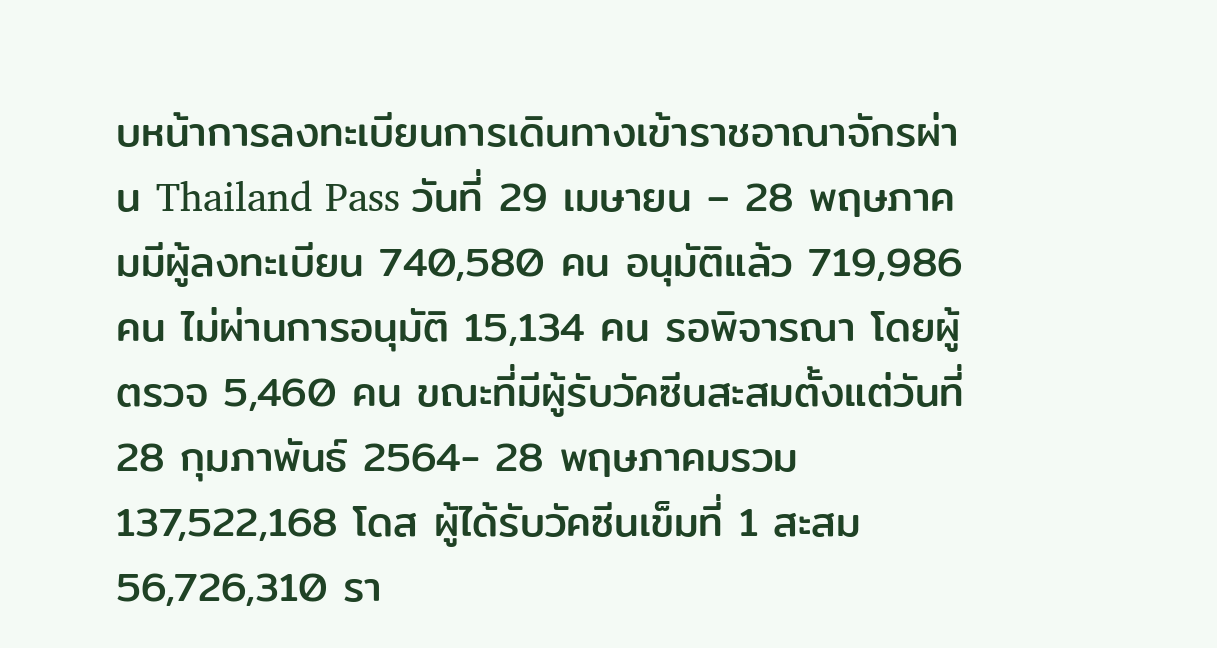บหน้าการลงทะเบียนการเดินทางเข้าราชอาณาจักรผ่าน Thailand Pass วันที่ 29 เมษายน – 28 พฤษภาคมมีผู้ลงทะเบียน 740,580 คน อนุมัติแล้ว 719,986 คน ไม่ผ่านการอนุมัติ 15,134 คน รอพิจารณา โดยผู้ตรวจ 5,460 คน ขณะที่มีผู้รับวัคซีนสะสมตั้งแต่วันที่ 28 กุมภาพันธ์ 2564- 28 พฤษภาคมรวม 137,522,168 โดส ผู้ได้รับวัคซีนเข็มที่ 1 สะสม 56,726,310 รา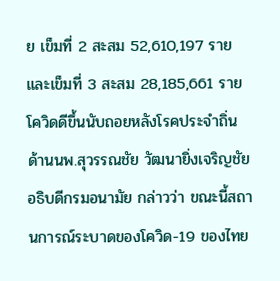ย เข็มที่ 2 สะสม 52,610,197 ราย และเข็มที่ 3 สะสม 28,185,661 ราย
โควิดดีขึ้นนับถอยหลังโรคประจำถิ่น
ด้านนพ.สุวรรณชัย วัฒนายิ่งเจริญชัย อธิบดีกรมอนามัย กล่าวว่า ขณะนี้สถานการณ์ระบาดของโควิด-19 ของไทย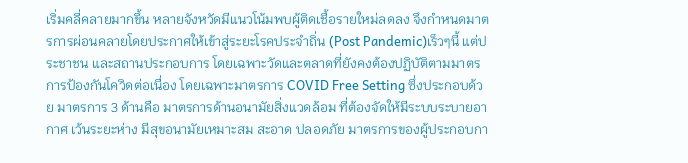เริ่มคลี่คลายมากขึ้น หลายจังหวัดมีแนวโน้มพบผู้ติดเชื้อรายใหม่ลดลง จึงกำหนดมาตรการผ่อนคลายโดยประกาศให้เข้าสู่ระยะโรคประจำถิ่น (Post Pandemic)เร็วๆนี้ แต่ประชาชน และสถานประกอบการ โดยเฉพาะวัดและตลาดที่ยังคงต้องปฏิบัติตามมาตรการป้องกันโควิดต่อเนื่อง โดยเฉพาะมาตรการ COVID Free Setting ซึ่งประกอบด้วย มาตรการ 3 ด้านคือ มาตรการด้านอนามัยสิ่งแวดล้อม ที่ต้องจัดให้มีระบบระบายอากาศ เว้นระยะห่าง มีสุขอนามัยเหมาะสม สะอาด ปลอดภัย มาตรการของผู้ประกอบกา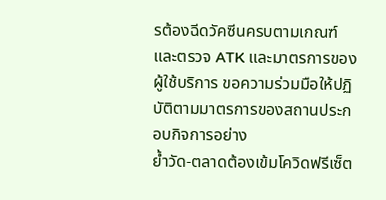รต้องฉีดวัคซีนครบตามเกณฑ์ และตรวจ ATK และมาตรการของผู้ใช้บริการ ขอความร่วมมือให้ปฏิบัติตามมาตรการของสถานประกอบกิจการอย่าง
ย้ำวัด-ตลาดต้องเข้มโควิดฟรีเซ็ต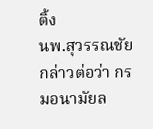ติ้ง
นพ.สุวรรณชัย กล่าวต่อว่า กรมอนามัยล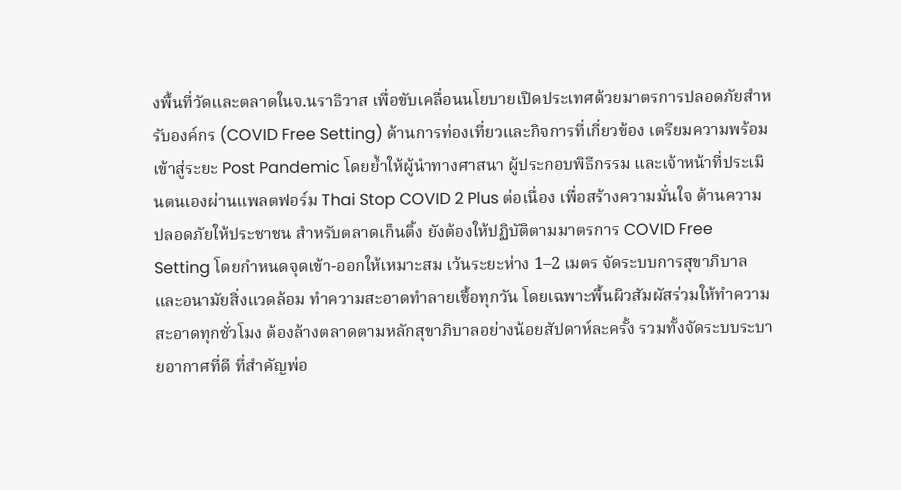งพื้นที่วัดและตลาดในจ.นราธิวาส เพื่อขับเคลื่อนนโยบายเปิดประเทศด้วยมาตรการปลอดภัยสำหรับองค์กร (COVID Free Setting) ด้านการท่องเที่ยวและกิจการที่เกี่ยวข้อง เตรียมความพร้อมเข้าสู่ระยะ Post Pandemic โดยย้ำให้ผู้นำทางศาสนา ผู้ประกอบพิธีกรรม และเจ้าหน้าที่ประเมินตนเองผ่านแพลตฟอร์ม Thai Stop COVID 2 Plus ต่อเนื่อง เพื่อสร้างความมั่นใจ ด้านความปลอดภัยให้ประชาชน สำหรับตลาดเก็นติ้ง ยังต้องให้ปฏิบัติตามมาตรการ COVID Free Setting โดยกำหนดจุดเข้า-ออกให้เหมาะสม เว้นระยะห่าง 1–2 เมตร จัดระบบการสุขาภิบาลและอนามัยสิ่งแวดล้อม ทำความสะอาดทำลายเชื้อทุกวัน โดยเฉพาะพื้นผิวสัมผัสร่วมให้ทำความสะอาดทุกชั่วโมง ต้องล้างตลาดตามหลักสุขาภิบาลอย่างน้อยสัปดาห์ละครั้ง รวมทั้งจัดระบบระบายอากาศที่ดี ที่สำคัญพ่อ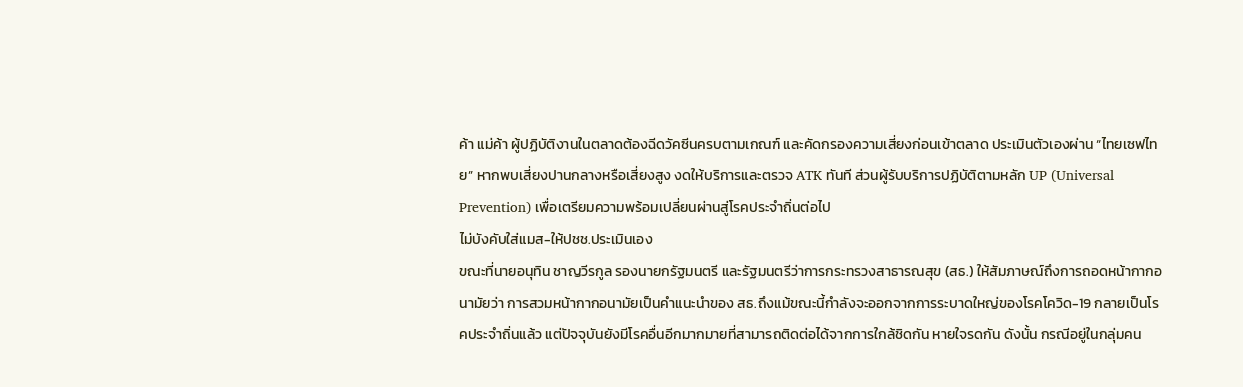ค้า แม่ค้า ผู้ปฏิบัติงานในตลาดต้องฉีดวัคซีนครบตามเกณฑ์ และคัดกรองความเสี่ยงก่อนเข้าตลาด ประเมินตัวเองผ่าน “ไทยเซฟไทย” หากพบเสี่ยงปานกลางหรือเสี่ยงสูง งดให้บริการและตรวจ ATK ทันที ส่วนผู้รับบริการปฏิบัติตามหลัก UP (Universal Prevention) เพื่อเตรียมความพร้อมเปลี่ยนผ่านสู่โรคประจำถิ่นต่อไป
ไม่บังคับใส่แมส-ให้ปชช.ประเมินเอง
ขณะที่นายอนุทิน ชาญวีรกูล รองนายกรัฐมนตรี และรัฐมนตรีว่าการกระทรวงสาธารณสุข (สธ.) ให้สัมภาษณ์ถึงการถอดหน้ากากอนามัยว่า การสวมหน้ากากอนามัยเป็นคำแนะนำของ สธ.ถึงแม้ขณะนี้กำลังจะออกจากการระบาดใหญ่ของโรคโควิด-19 กลายเป็นโรคประจำถิ่นแล้ว แต่ปัจจุบันยังมีโรคอื่นอีกมากมายที่สามารถติดต่อได้จากการใกล้ชิดกัน หายใจรดกัน ดังนั้น กรณีอยู่ในกลุ่มคน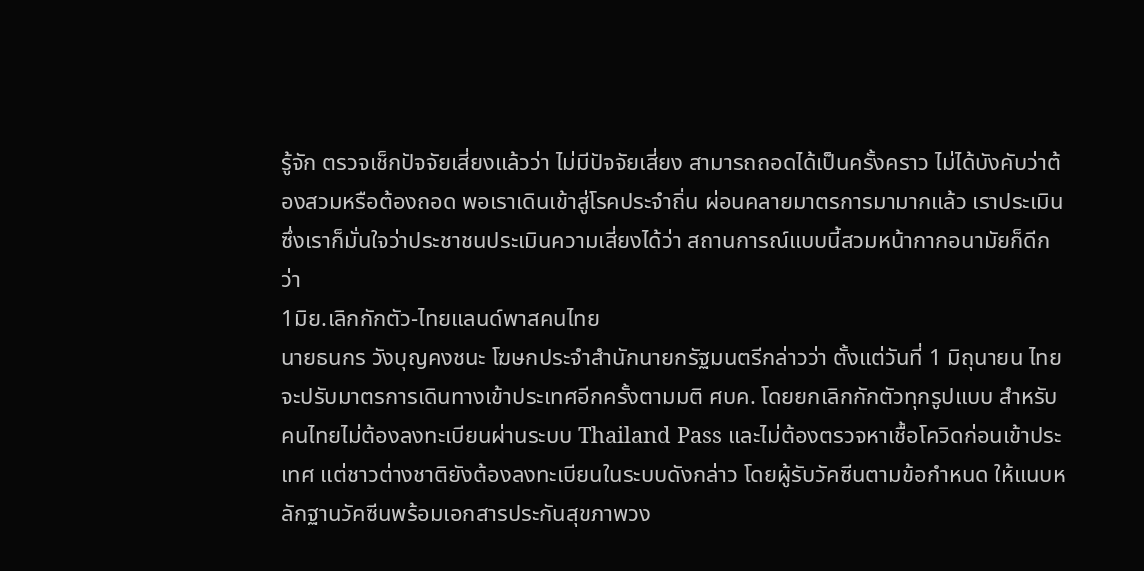รู้จัก ตรวจเช็กปัจจัยเสี่ยงแล้วว่า ไม่มีปัจจัยเสี่ยง สามารถถอดได้เป็นครั้งคราว ไม่ได้บังคับว่าต้องสวมหรือต้องถอด พอเราเดินเข้าสู่โรคประจำถิ่น ผ่อนคลายมาตรการมามากแล้ว เราประเมินซึ่งเราก็มั่นใจว่าประชาชนประเมินความเสี่ยงได้ว่า สถานการณ์แบบนี้สวมหน้ากากอนามัยก็ดีกว่า
1มิย.เลิกกักตัว-ไทยแลนด์พาสคนไทย
นายธนกร วังบุญคงชนะ โฆษกประจำสำนักนายกรัฐมนตรีกล่าวว่า ตั้งแต่วันที่ 1 มิถุนายน ไทยจะปรับมาตรการเดินทางเข้าประเทศอีกครั้งตามมติ ศบค. โดยยกเลิกกักตัวทุกรูปแบบ สำหรับคนไทยไม่ต้องลงทะเบียนผ่านระบบ Thailand Pass และไม่ต้องตรวจหาเชื้อโควิดก่อนเข้าประเทศ แต่ชาวต่างชาติยังต้องลงทะเบียนในระบบดังกล่าว โดยผู้รับวัคซีนตามข้อกำหนด ให้แนบหลักฐานวัคซีนพร้อมเอกสารประกันสุขภาพวง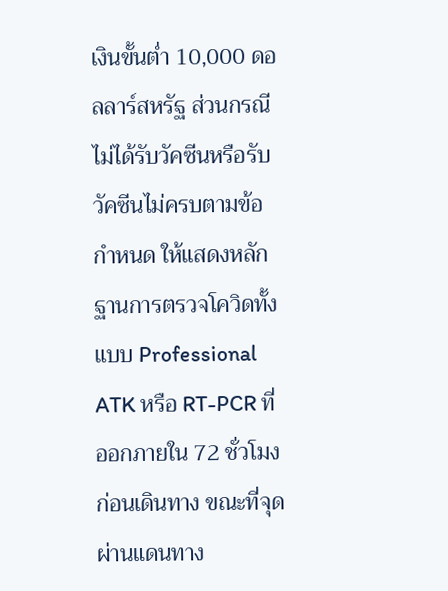เงินขั้นต่ำ 10,000 ดอลลาร์สหรัฐ ส่วนกรณีไม่ได้รับวัคซีนหรือรับวัคซีนไม่ครบตามข้อกำหนด ให้แสดงหลักฐานการตรวจโควิดทั้งแบบ Professional ATK หรือ RT-PCR ที่ออกภายใน 72 ชั่วโมงก่อนเดินทาง ขณะที่จุดผ่านแดนทาง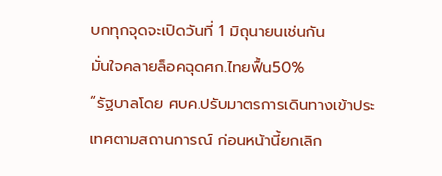บกทุกจุดจะเปิดวันที่ 1 มิถุนายนเช่นกัน
มั่นใจคลายล็อคฉุดศก.ไทยฟื้น50%
“รัฐบาลโดย ศบค.ปรับมาตรการเดินทางเข้าประเทศตามสถานการณ์ ก่อนหน้านี้ยกเลิก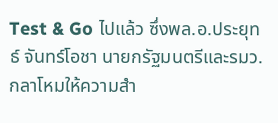Test & Go ไปแล้ว ซึ่งพล.อ.ประยุทธ์ จันทร์โอชา นายกรัฐมนตรีและรมว.กลาโหมให้ความสำ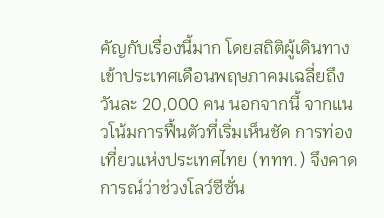คัญกับเรื่องนี้มาก โดยสถิติผู้เดินทางเข้าประเทศเดือนพฤษภาคมเฉลี่ยถึงวันละ 20,000 คน นอกจากนี้ จากแนวโน้มการฟื้นตัวที่เริ่มเห็นชัด การท่องเที่ยวแห่งประเทศไทย (ททท.) จึงคาดการณ์ว่าช่วงโลว์ซีซั่น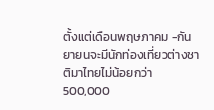ตั้งแต่เดือนพฤษภาคม -กันยายนจะมีนักท่องเที่ยวต่างชาติมาไทยไม่น้อยกว่า 500,000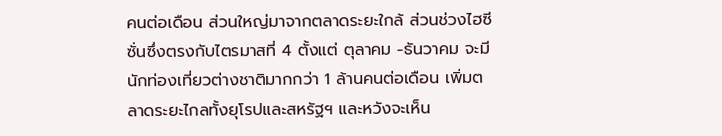คนต่อเดือน ส่วนใหญ่มาจากตลาดระยะใกล้ ส่วนช่วงไฮซีซั่นซึ่งตรงกับไตรมาสที่ 4 ตั้งแต่ ตุลาคม -ธันวาคม จะมีนักท่องเที่ยวต่างชาติมากกว่า 1 ล้านคนต่อเดือน เพิ่มตลาดระยะไกลทั้งยุโรปและสหรัฐฯ และหวังจะเห็น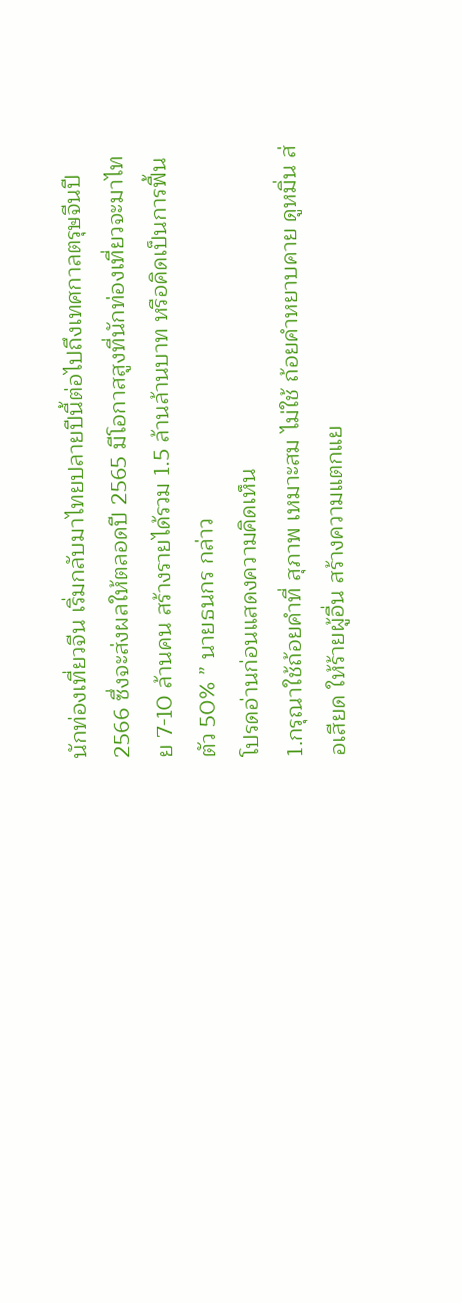นักท่องเที่ยวจีน เริ่มกลับมาไทยปลายปีนี้ต่อไปถึงเทศกาลตรุษจีนปี 2566 ซึ่งจะส่งผลให้ตลอดปี 2565 มีโอกาสสูงที่นักท่องเที่ยวจะมาไทย 7-10 ล้านคน สร้างรายได้รวม 1.5 ล้านล้านบาท หรือคิดเป็นการฟื้นตัว 50% ” นายธนกร กล่าว
โปรดอ่านก่อนแสดงความคิดเห็น
1.กรุณาใช้ถ้อยคำที่ สุภาพ เหมาะสม ไม่ใช้ ถ้อยคำหยาบคาย ดูหมิ่น ส่อเสียด ให้ร้ายผู้อื่น สร้างความแตกแย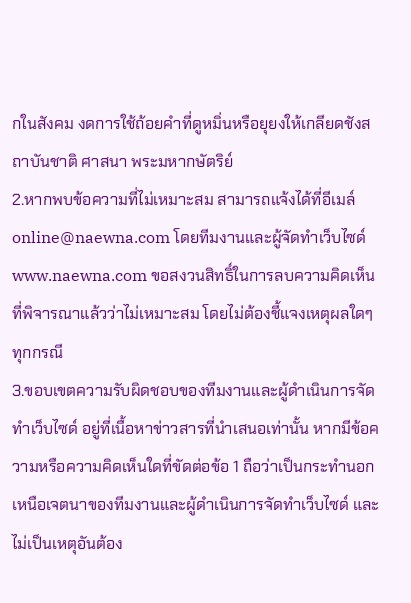กในสังคม งดการใช้ถ้อยคำที่ดูหมิ่นหรือยุยงให้เกลียดชังสถาบันชาติ ศาสนา พระมหากษัตริย์
2.หากพบข้อความที่ไม่เหมาะสม สามารถแจ้งได้ที่อีเมล์ online@naewna.com โดยทีมงานและผู้จัดทำเว็บไซด์ www.naewna.com ขอสงวนสิทธิ์ในการลบความคิดเห็นที่พิจารณาแล้วว่าไม่เหมาะสม โดยไม่ต้องชี้แจงเหตุผลใดๆ ทุกกรณี
3.ขอบเขตความรับผิดชอบของทีมงานและผู้ดำเนินการจัดทำเว็บไซด์ อยู่ที่เนื้อหาข่าวสารที่นำเสนอเท่านั้น หากมีข้อความหรือความคิดเห็นใดที่ขัดต่อข้อ 1 ถือว่าเป็นกระทำนอกเหนือเจตนาของทีมงานและผู้ดำเนินการจัดทำเว็บไซด์ และไม่เป็นเหตุอันต้อง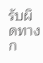รับผิดทางก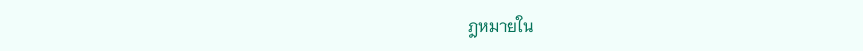ฎหมายใน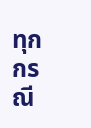ทุกกรณี